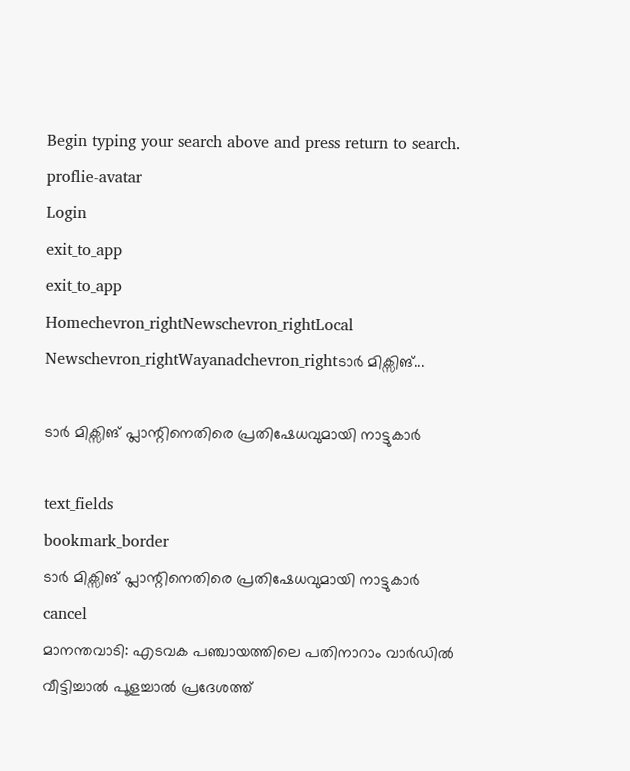Begin typing your search above and press return to search.
proflie-avatar
Login
exit_to_app
exit_to_app
Homechevron_rightNewschevron_rightLocal Newschevron_rightWayanadchevron_rightടാർ മിക്സിങ്...

ടാർ മിക്സിങ് പ്ലാന്റിനെതിരെ പ്രതിഷേധവുമായി നാട്ടുകാർ

text_fields
bookmark_border
ടാർ മിക്സിങ് പ്ലാന്റിനെതിരെ പ്രതിഷേധവുമായി നാട്ടുകാർ
cancel
മാനന്തവാടി: എടവക പഞ്ചായത്തിലെ പതിനാറാം വാർഡിൽ വീട്ടിച്ചാൽ പൂളച്ചാൽ പ്രദേശത്ത്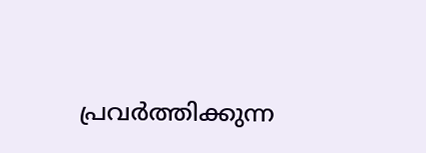പ്രവർത്തിക്കുന്ന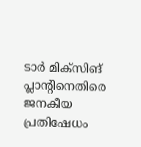ടാർ മിക്സിങ് പ്ലാന്റിനെതിരെ ജനകീയ പ്രതിഷേധം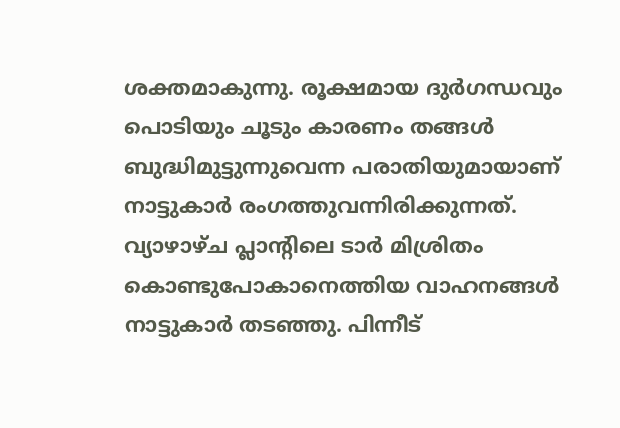ശക്തമാകുന്നു. രൂക്ഷമായ ദുർഗന്ധവും പൊടിയും ചൂടും കാരണം തങ്ങൾ ബുദ്ധിമുട്ടുന്നുവെന്ന പരാതിയുമായാണ് നാട്ടുകാർ രംഗത്തുവന്നിരിക്കുന്നത്. വ്യാഴാഴ്ച പ്ലാന്റിലെ ടാർ മിശ്രിതം കൊണ്ടുപോകാനെത്തിയ വാഹനങ്ങൾ നാട്ടുകാർ തടഞ്ഞു. പിന്നീട്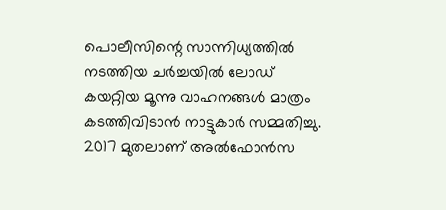പൊലീസിന്റെ സാന്നിധ്യത്തിൽ നടത്തിയ ചർച്ചയിൽ ലോഡ് കയറ്റിയ മൂന്നു വാഹനങ്ങൾ മാത്രം കടത്തിവിടാൻ നാട്ടുകാർ സമ്മതിച്ചു. 2017 മുതലാണ് അൽഫോൻസ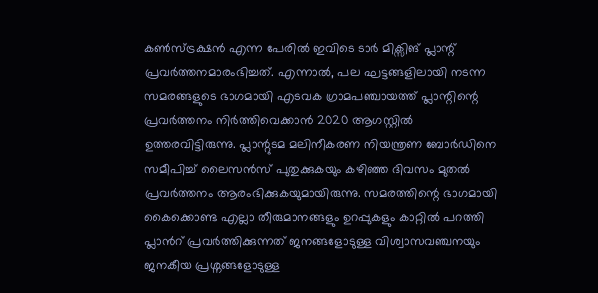കൺസ്ട്രക്ഷൻ എന്ന പേരിൽ ഇവിടെ ടാർ മിക്സിങ് പ്ലാന്റ് പ്രവർത്തനമാരംഭിച്ചത്. എന്നാൽ, പല ഘട്ടങ്ങളിലായി നടന്ന സമരങ്ങളുടെ ഭാഗമായി എടവക ഗ്രാമപഞ്ചായത്ത് പ്ലാന്റിന്റെ പ്രവർത്തനം നിർത്തിവെക്കാൻ 2020 ആഗസ്റ്റിൽ ഉത്തരവിട്ടിരുന്നു. പ്ലാന്റുടമ മലിനീകരണ നിയന്ത്രണ ബോർഡിനെ സമീപിച്ച് ലൈസൻസ് പുതുക്കുകയും കഴിഞ്ഞ ദിവസം മുതൽ പ്രവർത്തനം ആരംഭിക്കുകയുമായിരുന്നു. സമരത്തിന്റെ ഭാഗമായി കൈക്കൊണ്ട എല്ലാ തീരുമാനങ്ങളും ഉറപ്പുകളും കാറ്റിൽ പറത്തി പ്ലാൻറ് പ്രവർത്തിക്കുന്നത് ജനങ്ങളോടുള്ള വിശ്വാസവഞ്ചനയും ജനകീയ പ്രശ്നങ്ങളോടുള്ള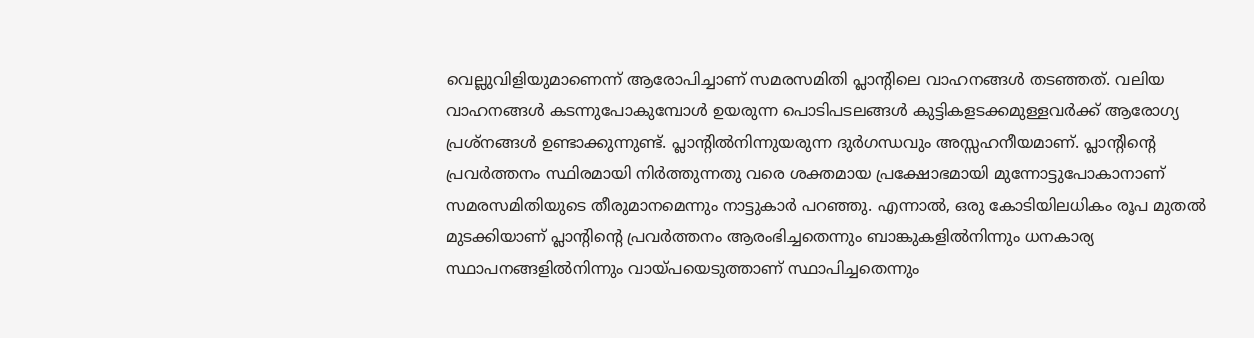വെല്ലുവിളിയുമാണെന്ന് ആരോപിച്ചാണ് സമരസമിതി പ്ലാന്റിലെ വാഹനങ്ങൾ തടഞ്ഞത്. വലിയ വാഹനങ്ങൾ കടന്നുപോകുമ്പോൾ ഉയരുന്ന പൊടിപടലങ്ങൾ കുട്ടികളടക്കമുള്ളവർക്ക് ആരോഗ്യ പ്രശ്നങ്ങൾ ഉണ്ടാക്കുന്നുണ്ട്. പ്ലാന്റിൽനിന്നുയരുന്ന ദുർഗന്ധവും അസ്സഹനീയമാണ്. പ്ലാന്റിന്റെ പ്രവർത്തനം സ്ഥിരമായി നിർത്തുന്നതു വരെ ശക്തമായ പ്രക്ഷോഭമായി മുന്നോട്ടുപോകാനാണ് സമരസമിതിയുടെ തീരുമാനമെന്നും നാട്ടുകാർ പറഞ്ഞു. എന്നാൽ, ഒരു കോടിയിലധികം രൂപ മുതൽ മുടക്കിയാണ് പ്ലാന്റിന്റെ പ്രവർത്തനം ആരംഭിച്ചതെന്നും ബാങ്കുകളിൽനിന്നും ധനകാര്യ സ്ഥാപനങ്ങളിൽനിന്നും വായ്പയെടുത്താണ് സ്ഥാപിച്ചതെന്നും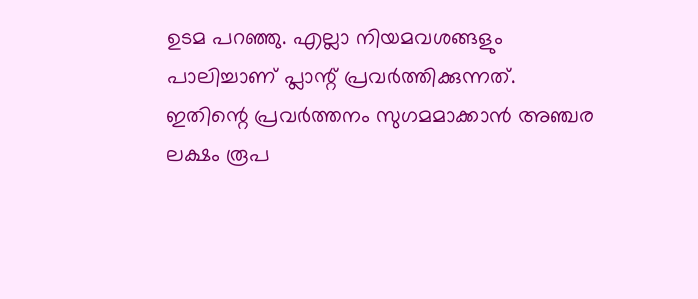ഉടമ പറഞ്ഞു. എല്ലാ നിയമവശങ്ങളും പാലിച്ചാണ് പ്ലാന്റ് പ്രവർത്തിക്കുന്നത്. ഇതിന്റെ പ്രവർത്തനം സുഗമമാക്കാൻ അഞ്ചര ലക്ഷം രൂപ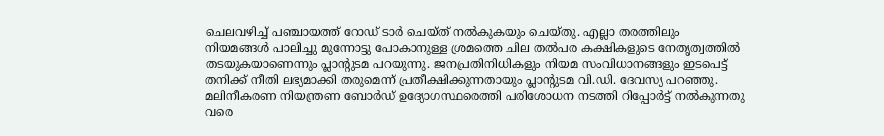ചെലവഴിച്ച് പഞ്ചായത്ത് റോഡ് ടാർ ചെയ്ത് നൽകുകയും ചെയ്തു. എല്ലാ തരത്തിലും നിയമങ്ങൾ പാലിച്ചു മുന്നോട്ടു പോകാനുള്ള ശ്രമത്തെ ചില തൽപര കക്ഷികളുടെ നേതൃത്വത്തിൽ തടയുകയാണെന്നും പ്ലാന്റുടമ പറയുന്നു. ജനപ്രതിനിധികളും നിയമ സംവിധാനങ്ങളും ഇടപെട്ട് തനിക്ക് നീതി ലഭ്യമാക്കി തരുമെന്ന് പ്രതീക്ഷിക്കുന്നതായും പ്ലാന്റുടമ വി.ഡി. ദേവസ്യ പറഞ്ഞു. മലിനീകരണ നിയന്ത്രണ ബോർഡ് ഉദ്യോഗസ്ഥരെത്തി പരിശോധന നടത്തി റിപ്പോർട്ട് നൽകുന്നതു വരെ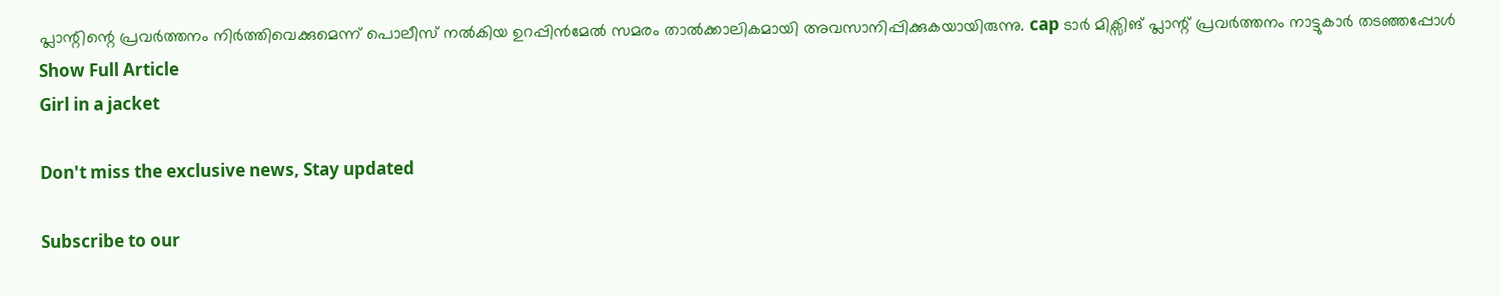പ്ലാന്റിന്റെ പ്രവർത്തനം നിർത്തിവെക്കുമെന്ന് പൊലീസ് നൽകിയ ഉറപ്പിൻമേൽ സമരം താൽക്കാലികമായി അവസാനിപ്പിക്കുകയായിരുന്നു. cap ടാർ മിക്സിങ് പ്ലാന്റ് പ്രവർത്തനം നാട്ടുകാർ തടഞ്ഞപ്പോൾ
Show Full Article
Girl in a jacket

Don't miss the exclusive news, Stay updated

Subscribe to our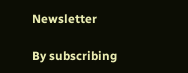Newsletter

By subscribing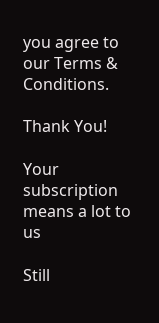you agree to our Terms & Conditions.

Thank You!

Your subscription means a lot to us

Still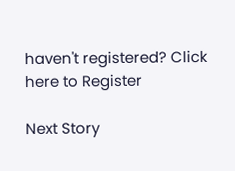haven't registered? Click here to Register

Next Story